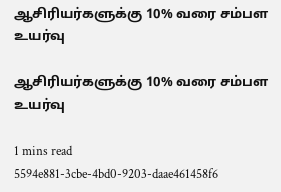ஆசிரியர்களுக்கு 10% வரை சம்பள உயர்வு

ஆசிரியர்களுக்கு 10% வரை சம்பள உயர்வு

1 mins read
5594e881-3cbe-4bd0-9203-daae461458f6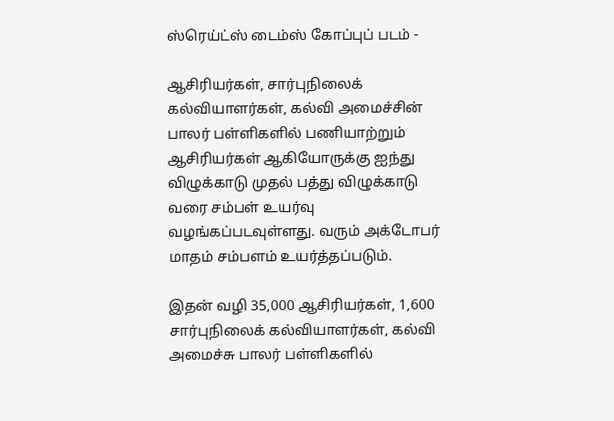ஸ்ரெய்ட்ஸ் டைம்ஸ் கோப்புப் படம் -

ஆசிரியர்கள், சார்புநிலைக் கல்வியாளர்கள், கல்வி அமைச்சின் பாலர் பள்ளிகளில் பணியாற்றும் ஆசிரியர்கள் ஆகியோருக்கு ஐந்து விழுக்காடு முதல் பத்து விழுக்காடு வரை சம்பள் உயர்வு வழங்கப்படவுள்ளது. வரும் அக்டோபர் மாதம் சம்பளம் உயர்த்தப்படும்.

இதன் வழி 35,000 ஆசிரியர்கள், 1,600 சார்புநிலைக் கல்வியாளர்கள், கல்வி அமைச்சு பாலர் பள்ளிகளில்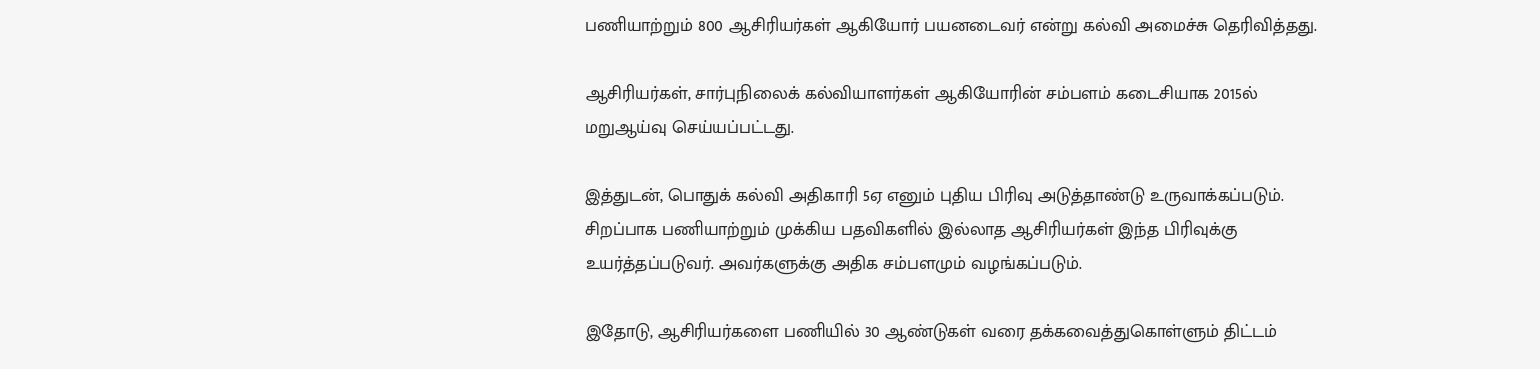பணியாற்றும் 800 ஆசிரியர்கள் ஆகியோர் பயனடைவர் என்று கல்வி அமைச்சு தெரிவித்தது.

ஆசிரியர்கள், சார்புநிலைக் கல்வியாளர்கள் ஆகியோரின் சம்பளம் கடைசியாக 2015ல் மறுஆய்வு செய்யப்பட்டது.

இத்துடன், பொதுக் கல்வி அதிகாரி 5ஏ எனும் புதிய பிரிவு அடுத்தாண்டு உருவாக்கப்படும். சிறப்பாக பணியாற்றும் முக்கிய பதவிகளில் இல்லாத ஆசிரியர்கள் இந்த பிரிவுக்கு உயர்த்தப்படுவர். அவர்களுக்கு அதிக சம்பளமும் வழங்கப்படும்.

இதோடு, ஆசிரியர்களை பணியில் 30 ஆண்டுகள் வரை தக்கவைத்துகொள்ளும் திட்டம்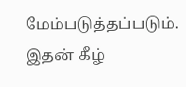மேம்படுத்தப்படும். இதன் கீழ்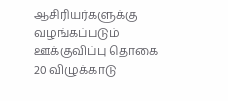ஆசிரியர்களுக்கு வழங்கப்படும் ஊக்குவிப்பு தொகை 20 விழுக்காடு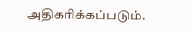அதிகரிக்கப்படும்.